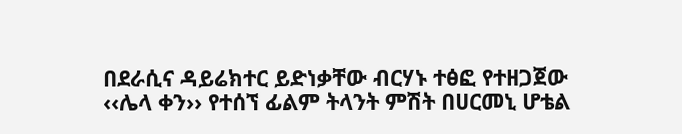በደራሲና ዳይሬክተር ይድነቃቸው ብርሃኑ ተፅፎ የተዘጋጀው ‹‹ሌላ ቀን›› የተሰኘ ፊልም ትላንት ምሽት በሀርመኒ ሆቴል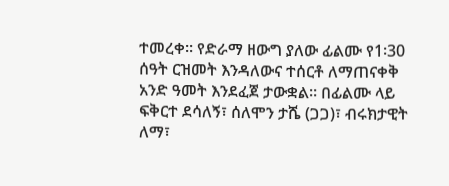ተመረቀ፡፡ የድራማ ዘውግ ያለው ፊልሙ የ1፡30 ሰዓት ርዝመት እንዳለውና ተሰርቶ ለማጠናቀቅ አንድ ዓመት እንደፈጀ ታውቋል። በፊልሙ ላይ ፍቅርተ ደሳለኝ፣ ሰለሞን ታሼ (ጋጋ)፣ ብሩክታዊት ለማ፣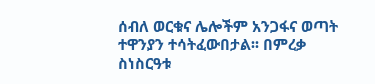ሰብለ ወርቁና ሌሎችም አንጋፋና ወጣት ተዋንያን ተሳትፈውበታል፡፡ በምረቃ ስነስርዓቱ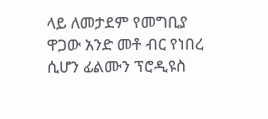ላይ ለመታደም የመግቢያ ዋጋው አንድ መቶ ብር የነበረ ሲሆን ፊልሙን ፕሮዲዩስ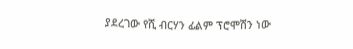ያደረገው የሺ ብርሃን ፊልም ፕሮሞሽን ነው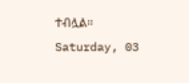ተብሏል፡፡
Saturday, 03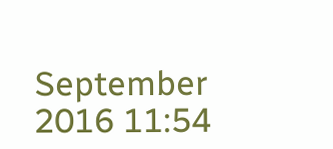September 2016 11:54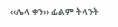‹‹ሌላ ቀን›› ፊልም ትላንት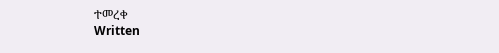ተመረቀ
Written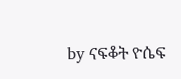by ናፍቆት ዮሴፍ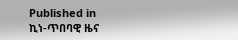Published in
ኪነ-ጥበባዊ ዜና